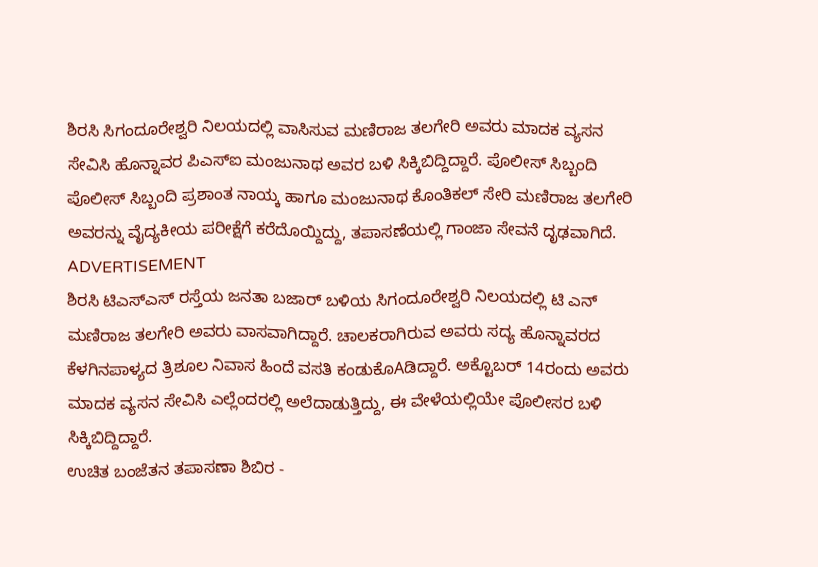ಶಿರಸಿ ಸಿಗಂದೂರೇಶ್ವರಿ ನಿಲಯದಲ್ಲಿ ವಾಸಿಸುವ ಮಣಿರಾಜ ತಲಗೇರಿ ಅವರು ಮಾದಕ ವ್ಯಸನ ಸೇವಿಸಿ ಹೊನ್ನಾವರ ಪಿಎಸ್ಐ ಮಂಜುನಾಥ ಅವರ ಬಳಿ ಸಿಕ್ಕಿಬಿದ್ದಿದ್ದಾರೆ. ಪೊಲೀಸ್ ಸಿಬ್ಬಂದಿ ಪೊಲೀಸ್ ಸಿಬ್ಬಂದಿ ಪ್ರಶಾಂತ ನಾಯ್ಕ ಹಾಗೂ ಮಂಜುನಾಥ ಕೊಂತಿಕಲ್ ಸೇರಿ ಮಣಿರಾಜ ತಲಗೇರಿ ಅವರನ್ನು ವೈದ್ಯಕೀಯ ಪರೀಕ್ಷೆಗೆ ಕರೆದೊಯ್ದಿದ್ದು, ತಪಾಸಣೆಯಲ್ಲಿ ಗಾಂಜಾ ಸೇವನೆ ದೃಢವಾಗಿದೆ.
ADVERTISEMENT
ಶಿರಸಿ ಟಿಎಸ್ಎಸ್ ರಸ್ತೆಯ ಜನತಾ ಬಜಾರ್ ಬಳಿಯ ಸಿಗಂದೂರೇಶ್ವರಿ ನಿಲಯದಲ್ಲಿ ಟಿ ಎನ್ ಮಣಿರಾಜ ತಲಗೇರಿ ಅವರು ವಾಸವಾಗಿದ್ದಾರೆ. ಚಾಲಕರಾಗಿರುವ ಅವರು ಸದ್ಯ ಹೊನ್ನಾವರದ ಕೆಳಗಿನಪಾಳ್ಯದ ತ್ರಿಶೂಲ ನಿವಾಸ ಹಿಂದೆ ವಸತಿ ಕಂಡುಕೊAಡಿದ್ದಾರೆ. ಅಕ್ಟೊಬರ್ 14ರಂದು ಅವರು ಮಾದಕ ವ್ಯಸನ ಸೇವಿಸಿ ಎಲ್ಲೆಂದರಲ್ಲಿ ಅಲೆದಾಡುತ್ತಿದ್ದು, ಈ ವೇಳೆಯಲ್ಲಿಯೇ ಪೊಲೀಸರ ಬಳಿ ಸಿಕ್ಕಿಬಿದ್ದಿದ್ದಾರೆ.
ಉಚಿತ ಬಂಜೆತನ ತಪಾಸಣಾ ಶಿಬಿರ -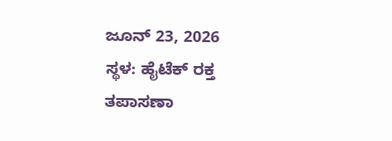ಜೂನ್ 23, 2026
ಸ್ಥಳ: ಹೈಟೆಕ್ ರಕ್ತ ತಪಾಸಣಾ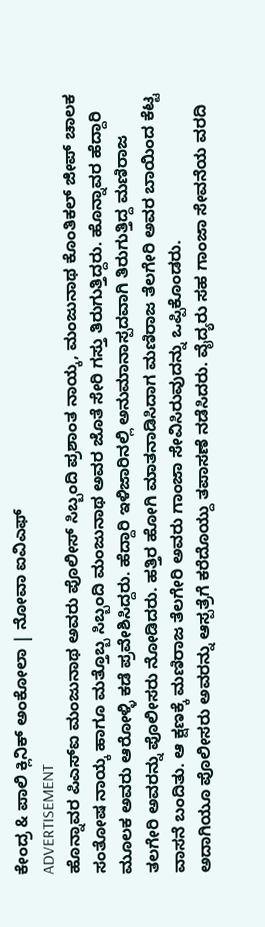ಕೇಂದ್ರ & ಪಾಲಿ ಕ್ಲಿನಿಕ್ ಅಂಕೋಲಾ | ನೋವಾ ಐವಿಎಫ್
ADVERTISEMENT
ಹೊನ್ನಾವರ ಪಿಎಸ್ಐ ಮಂಜುನಾಥ ಅವರು ಪೊಲೀಸ್ ಸಿಬ್ಬಂದಿ ಪ್ರಶಾಂತ ನಾಯ್ಕ, ಮಂಜುನಾಥ ಕೊಂತಿಕಲ್ ಜೀಪ್ ಚಾಲಕ ಸಂತೋಷ ನಾಯ್ಕ ಹಾಗೂ ಮತ್ತೊಬ್ಬ ಸಿಬ್ಬಂದಿ ಮಂಜುನಾಥ ಅವರ ಜೊತೆ ಸೇರಿ ಗಸ್ತು ತಿರುಗುತ್ತಿದ್ದರು. ಹೊನ್ನಾವರ ಹೆದ್ದಾರಿ ಮೂಲಕ ಅವರು ಆರೋಳ್ಳಿ ಕಡೆ ಪ್ರವೇಶಿಸಿದ್ದರು. ಹೆದ್ದಾರಿ ಇಳಿಜಾರಿನಲ್ಲಿ ಅನುಮಾನಾಸ್ಪದವಾಗಿ ತಿರುಗುತ್ತಿದ್ದ ಮಣಿರಾಜ ತಲಗೇರಿ ಅವರನ್ನು ಪೊಲೀಸರು ನೋಡಿದರು. ಹತ್ತಿರ ಹೋಗಿ ಮಾತನಾಡಿಸಿದಾಗ ಮಣಿರಾಜ ತೆಲಗೇರಿ ಅವರ ಬಾಯಿಂದ ಕೆಟ್ಟ ವಾಸನೆ ಬಂದಿತು. ಆ ಕ್ಷಣಕ್ಕೆ ಮಣಿರಾಜ ತೆಲಗೇರಿ ಅವರು ಗಾಂಜಾ ಸೇವಿಸಿರುವುದನ್ನು ಒಪ್ಪಿಕೊಂಡರು.
ಅದಾಗಿಯೂ ಪೊಲೀಸರು ಅವರನ್ನು ಆಸ್ಪತ್ರೆಗೆ ಕರೆದೊಯ್ದು ತಪಾಸಣೆ ನಡೆಸಿದರು. ವೈದ್ಯರು ಸಹ ಗಾಂಜಾ ಸೇವನೆಯ ವರದಿ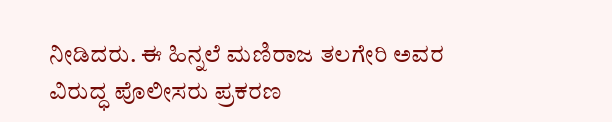ನೀಡಿದರು. ಈ ಹಿನ್ನಲೆ ಮಣಿರಾಜ ತಲಗೇರಿ ಅವರ ವಿರುದ್ಧ ಪೊಲೀಸರು ಪ್ರಕರಣ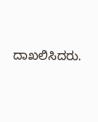ದಾಖಲಿಸಿದರು.